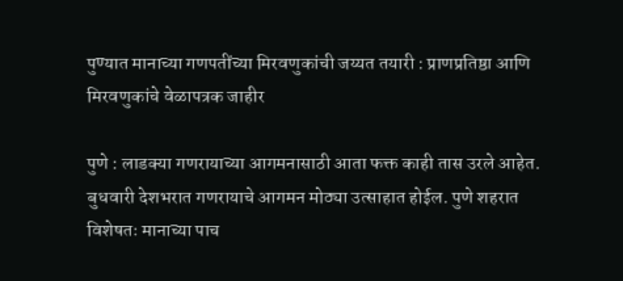पुण्यात मानाच्या गणपतींच्या मिरवणुकांची जय्यत तयारी : प्राणप्रतिष्ठा आणि मिरवणुकांचे वेळापत्रक जाहीर

पुणे : लाडक्या गणरायाच्या आगमनासाठी आता फक्त काही तास उरले आहेत. बुधवारी देशभरात गणरायाचे आगमन मोठ्या उत्साहात होईल. पुणे शहरात विशेषतः मानाच्या पाच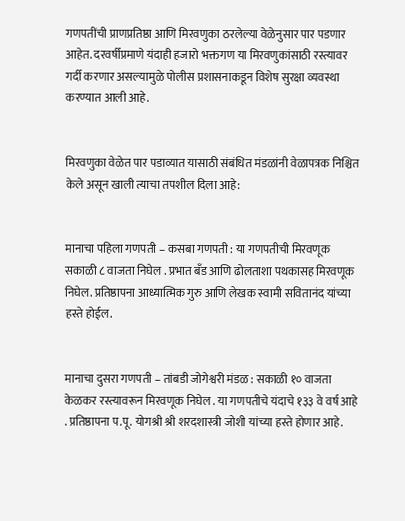गणपतींची प्राणप्रतिष्ठा आणि मिरवणुका ठरलेल्या वेळेनुसार पार पडणार आहेत. दरवर्षीप्रमाणे यंदाही हजारो भक्तगण या मिरवणुकांसाठी रस्त्यावर गर्दी करणार असल्यामुळे पोलीस प्रशासनाकडून विशेष सुरक्षा व्यवस्था करण्यात आली आहे.


मिरवणुका वेळेत पार पडाव्यात यासाठी संबंधित मंडळांनी वेळापत्रक निश्चित केले असून खाली त्याचा तपशील दिला आहे:


मानाचा पहिला गणपती – कसबा गणपती : या गणपतीची मिरवणूक सकाळी ८ वाजता निघेल . प्रभात बँड आणि ढोलताशा पथकासह मिरवणूक निघेल. प्रतिष्ठापना आध्यात्मिक गुरु आणि लेखक स्वामी सवितानंद यांच्या हस्ते होईल.


मानाचा दुसरा गणपती – तांबडी जोगेश्वरी मंडळ : सकाळी १० वाजता केळकर रस्त्यावरून मिरवणूक निघेल . या गणपतीचे यंदाचे १३३ वे वर्ष आहे . प्रतिष्ठापना प.पू. योगश्री श्री शरदशास्त्री जोशी यांच्या हस्ते होणार आहे.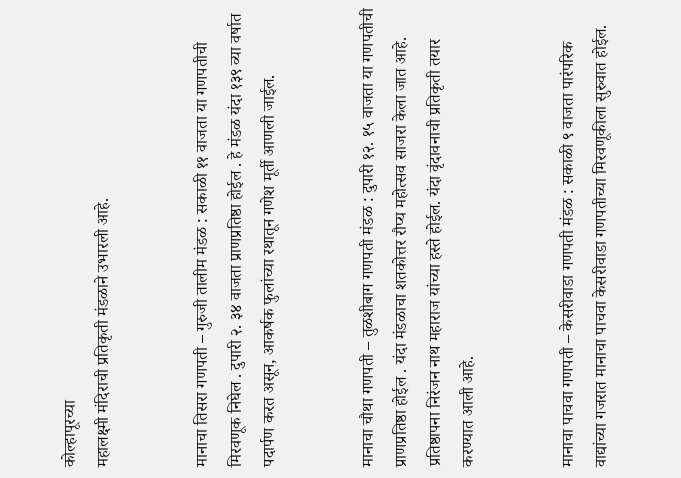कोल्हापूरच्या
महालक्ष्मी मंदिराची प्रतिकृती मंडळाने उभारली आहे.


मानाचा तिसरा गणपती – गुरुजी तालीम मंडळ : सकाळी ११ वाजता या गणपतीची मिरवणूक निघेल . दुपारी २. ३४ वाजता प्राणप्रतिष्ठा होईल . हे मंडळ यंदा १३९ व्या वर्षात पदार्पण करत असून, आकर्षक फुलांच्या रथातून गणेश मूर्ती आणली जाईल.


मानाचा चौथा गणपती – तुळशीबाग गणपती मंडळ : दुपारी १२. १५ वाजता या गणपतीची प्राणप्रतिष्ठा होईल . यंदा मंडळाचा शतकोत्तर रौप्य महोत्सव साजरा केला जात आहे. प्रतिष्ठापना निरंजन नाथ महाराज यांच्या हस्ते होईल. यंदा वृंदावनाची प्रतिकृती तयार करण्यात आली आहे.


मानाचा पाचवा गणपती – केसरीवाडा गणपती मंडळ : सकाळी ९ वाजता पारंपरिक वाद्यांच्या गजरात मानाचा पाचवा केसरीवाडा गणपतीच्या मिरवणूकीला सुरुवात होईल.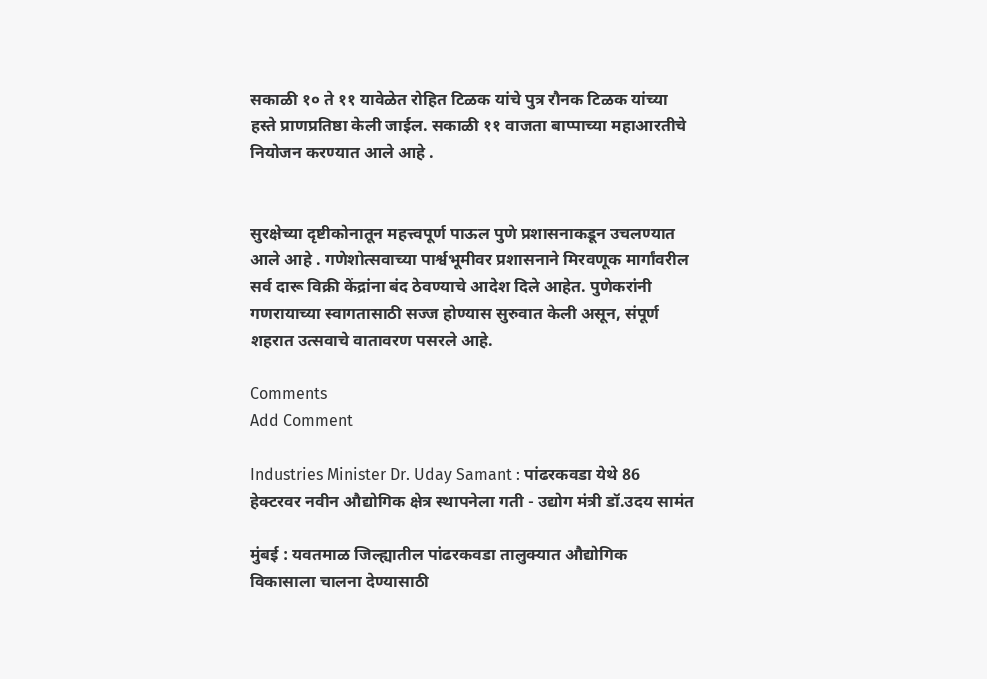सकाळी १० ते ११ यावेळेत रोहित टिळक यांचे पुत्र रौनक टिळक यांच्या हस्ते प्राणप्रतिष्ठा केली जाईल. सकाळी ११ वाजता बाप्पाच्या महाआरतीचे नियोजन करण्यात आले आहे .


सुरक्षेच्या दृष्टीकोनातून महत्त्वपूर्ण पाऊल पुणे प्रशासनाकडून उचलण्यात आले आहे . गणेशोत्सवाच्या पार्श्वभूमीवर प्रशासनाने मिरवणूक मार्गांवरील सर्व दारू विक्री केंद्रांना बंद ठेवण्याचे आदेश दिले आहेत. पुणेकरांनी गणरायाच्या स्वागतासाठी सज्ज होण्यास सुरुवात केली असून, संपूर्ण शहरात उत्सवाचे वातावरण पसरले आहे.

Comments
Add Comment

Industries Minister Dr. Uday Samant : पांढरकवडा येथे 86 हेक्टरवर नवीन औद्योगिक क्षेत्र स्थापनेला गती - उद्योग मंत्री डॉ.उदय सामंत

मुंबई : यवतमाळ जिल्ह्यातील पांढरकवडा तालुक्यात औद्योगिक विकासाला चालना देण्यासाठी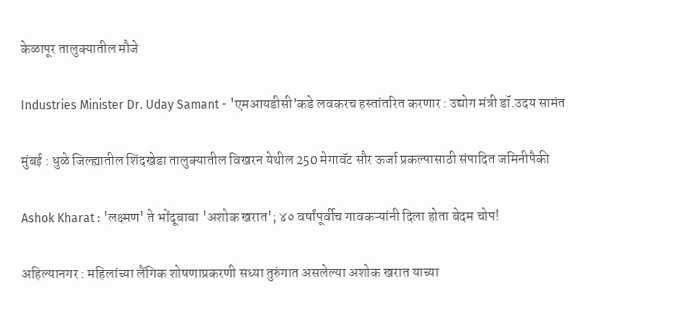केळापूर तालुक्यातील मौजे

Industries Minister Dr. Uday Samant - 'एमआयडीसी’कडे लवकरच हस्तांतरित करणार : उद्योग मंत्री डॉ.उदय सामंत

मुंबई : धुळे जिल्ह्यातील शिंदखेडा तालुक्यातील विखरन येथील 250 मेगावॅट सौर ऊर्जा प्रकल्पासाठी संपादित जमिनीपैकी

Ashok Kharat : 'लक्ष्मण' ते भोंदूबाबा 'अशोक खरात'; ४० वर्षांपूर्वीच गावकऱ्यांनी दिला होता बेदम चोप!

अहिल्यानगर : महिलांच्या लैंगिक शोषणाप्रकरणी सध्या तुरुंगात असलेल्या अशोक खरात याच्या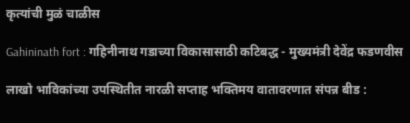कृत्यांची मुळं चाळीस

Gahininath fort : गहिनीनाथ गडाच्या विकासासाठी कटिबद्ध - मुख्यमंत्री देवेंद्र फडणवीस

लाखो भाविकांच्या उपस्थितीत नारळी सप्ताह भक्तिमय वातावरणात संपन्न बीड :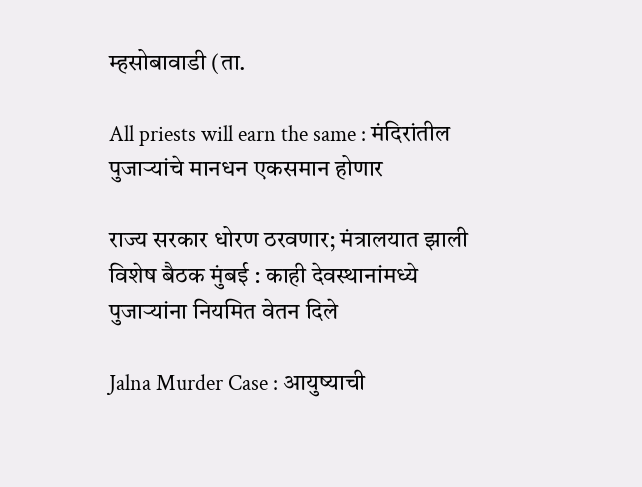म्हसोबावाडी (ता.

All priests will earn the same : मंदिरांतील पुजाऱ्यांचे मानधन एकसमान होणार

राज्य सरकार धोरण ठरवणार; मंत्रालयात झाली विशेष बैठक मुंबई : काही देवस्थानांमध्ये पुजाऱ्यांना नियमित वेतन दिले

Jalna Murder Case : आयुष्याची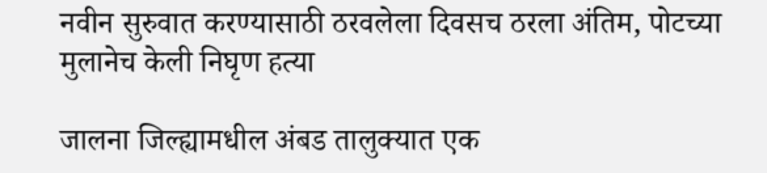नवीन सुरुवात करण्यासाठी ठरवलेला दिवसच ठरला अंतिम, पोटच्या मुलानेच केली निघृण हत्या

जालना जिल्ह्यामधील अंबड तालुक्यात एक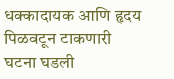धक्कादायक आणि हृदय पिळवटून टाकणारी घटना घडली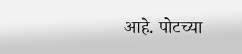आहे. पोटच्या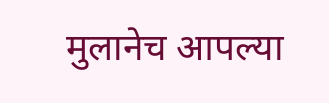मुलानेच आपल्या